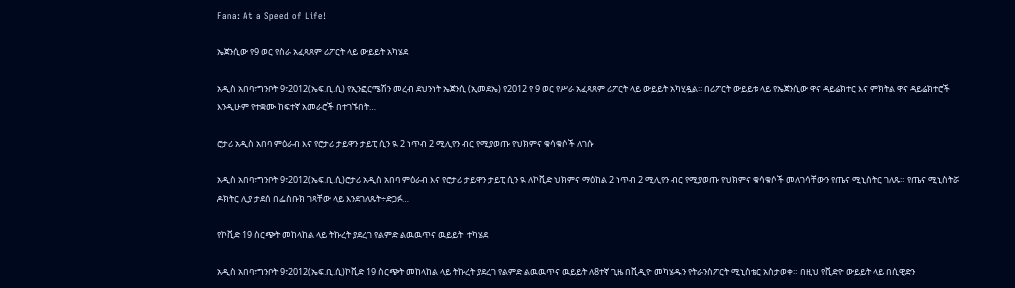Fana: At a Speed of Life!

ኤጀንሲው የ9 ወር የስራ አፈጻጸም ሪፖርት ላይ ውይይት አካሄደ

አዲስ አበባ፣ግንቦት 9፣2012(ኤፍ.ቢ.ሲ) የኢንፎርሜሽን መረብ ደህንነት ኤጀንሲ (ኢመደኤ) የ2012 የ 9 ወር የሥራ አፈጻጸም ሪፖርት ላይ ውይይት አካሂዷል፡፡ በሪፖርት ውይይቱ ላይ የኤጀንሲው ዋና ዳይሬክተር እና ምክትል ዋና ዳይሬክተሮች  እንዲሁም የተቋሙ ከፍተኛ አመራሮች በተገኙበት…

ሮታሪ አዲስ አበባ ምዕራብ እና የሮታሪ ታይዋን ታይፒ ሲን ዪ 2 ነጥብ 2 ሚሊየን ብር የሚያወጡ የህክምና ቁሳቁሶች ለገሱ

አዲስ አበባ፣ግንቦት 9፣2012(ኤፍ.ቢ.ሲ)ሮታሪ አዲስ አበባ ምዕራብ እና የሮታሪ ታይዋን ታይፒ ሲን ዪ ለኮቪድ ህክምና ማዕከል 2 ነጥብ 2 ሚሊየን ብር የሚያወጡ የህክምና ቁሳቁሶች መለገሳቸውን የጤና ሚኒስትር ገለጹ። የጤና ሚኒስትሯ ዶክትር ሊያ ታደሰ በፌስቡክ ገጻቸው ላይ እንደገለጹት÷ድጋፉ…

የኮቪድ 19 ስርጭት መከላከል ላይ ትኩረት ያደረገ የልምድ ልዉዉጥና ዉይይት  ተካሄደ

አዲስ አበባ፣ግንቦት 9፣2012(ኤፍ.ቢ.ሲ)ኮቪድ 19 ስርጭት መከላከል ላይ ትኩረት ያደረገ የልምድ ልዉዉጥና ዉይይት ለ8ተኛ ጊዜ በቪዲዮ መካሄዱን የትራንስፖርት ሚኒስቴር አስታወቀ። በዚህ የቪድዮ ውይይት ላይ በሲዊድን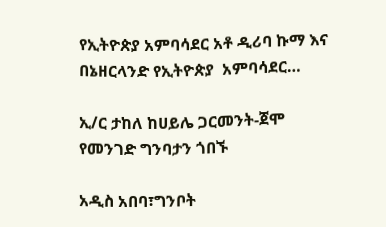የኢትዮጵያ አምባሳደር አቶ ዲሪባ ኩማ እና በኔዘርላንድ የኢትዮጵያ  አምባሳደር…

ኢ/ር ታከለ ከሀይሌ ጋርመንት-ጀሞ የመንገድ ግንባታን ጎበኙ

አዲስ አበባ፣ግንቦት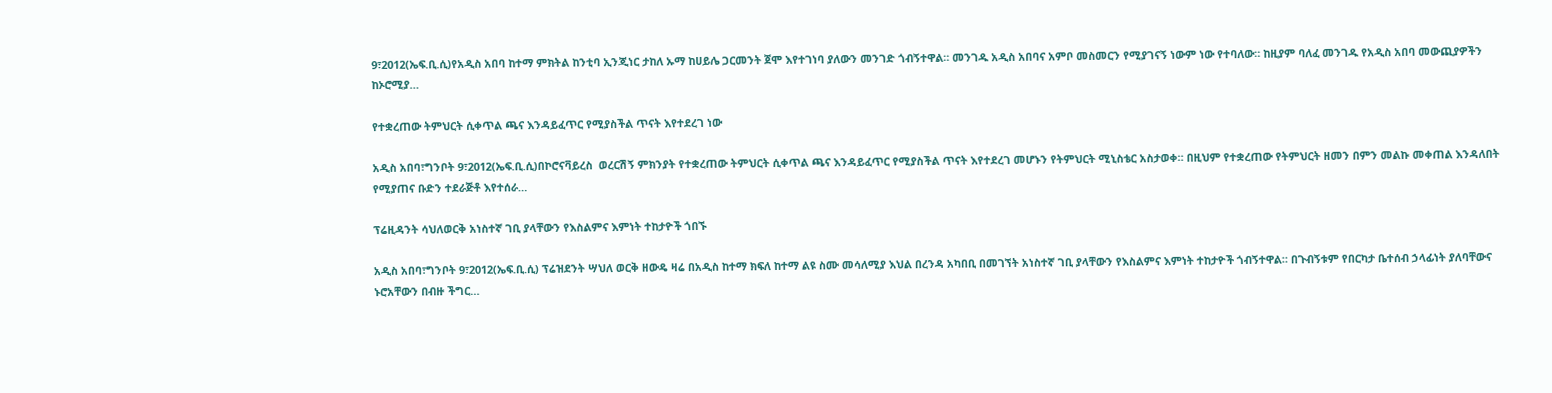9፣2012(ኤፍ.ቢ.ሲ)የአዲስ አበባ ከተማ ምክትል ከንቲባ ኢንጂነር ታከለ ኡማ ከሀይሌ ጋርመንት ጀሞ እየተገነባ ያለውን መንገድ ጎብኝተዋል። መንገዱ አዲስ አበባና አምቦ መስመርን የሚያገናኝ ነውም ነው የተባለው። ከዚያም ባለፈ መንገዱ የአዲስ አበባ መውጪያዎችን ከኦሮሚያ…

የተቋረጠው ትምህርት ሲቀጥል ጫና እንዳይፈጥር የሚያስችል ጥናት እየተደረገ ነው

አዲስ አበባ፣ግንቦት 9፣2012(ኤፍ.ቢ.ሲ)በኮሮናቫይረስ  ወረርሽኝ ምክንያት የተቋረጠው ትምህርት ሲቀጥል ጫና እንዳይፈጥር የሚያስችል ጥናት እየተደረገ መሆኑን የትምህርት ሚኒስቴር አስታወቀ። በዚህም የተቋረጠው የትምህርት ዘመን በምን መልኩ መቀጠል እንዳለበት የሚያጠና ቡድን ተደራጅቶ እየተሰራ…

ፕሬዚዳንት ሳህለወርቅ አነስተኛ ገቢ ያላቸውን የእስልምና እምነት ተከታዮች ጎበኙ

አዲስ አበባ፣ግንቦት 9፣2012(ኤፍ.ቢ.ሲ) ፕሬዝደንት ሣህለ ወርቅ ዘውዴ ዛሬ በአዲስ ከተማ ክፍለ ከተማ ልዩ ስሙ መሳለሚያ እህል በረንዳ አካበቢ በመገኘት አነስተኛ ገቢ ያላቸውን የእስልምና እምነት ተከታዮች ጎብኝተዋል። በጉብኝቱም የበርካታ ቤተሰብ ኃላፊነት ያለባቸውና ኑሮአቸውን በብዙ ችግር…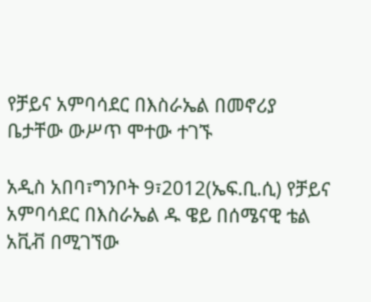የቻይና አምባሳደር በእስራኤል በመኖሪያ ቤታቸው ውሥጥ ሞተው ተገኙ

አዲስ አበባ፣ግንቦት 9፣2012(ኤፍ.ቢ.ሲ) የቻይና አምባሳደር በእስራኤል ዱ ዌይ በሰሜናዊ ቴል አቪቭ በሚገኘው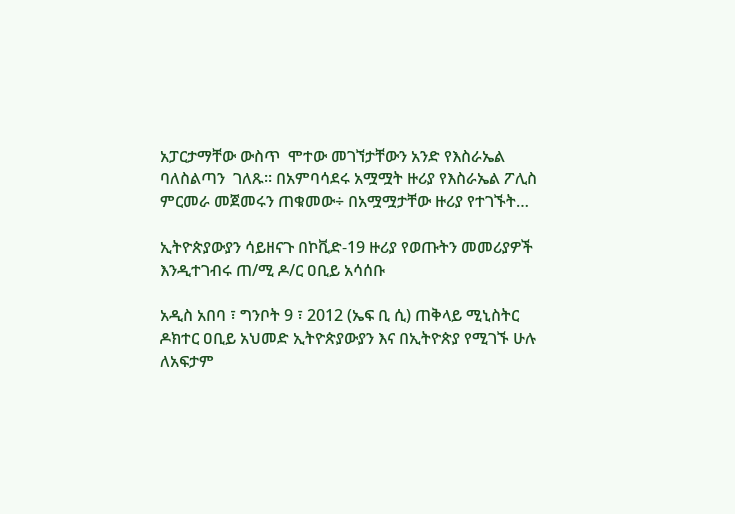አፓርታማቸው ውስጥ  ሞተው መገኘታቸውን አንድ የእስራኤል ባለስልጣን  ገለጹ፡፡ በአምባሳደሩ አሟሟት ዙሪያ የእስራኤል ፖሊስ ምርመራ መጀመሩን ጠቁመው÷ በአሟሟታቸው ዙሪያ የተገኙት…

ኢትዮጵያውያን ሳይዘናጉ በኮቪድ-19 ዙሪያ የወጡትን መመሪያዎች እንዲተገብሩ ጠ/ሚ ዶ/ር ዐቢይ አሳሰቡ

አዲስ አበባ ፣ ግንቦት 9 ፣ 2012 (ኤፍ ቢ ሲ) ጠቅላይ ሚኒስትር ዶክተር ዐቢይ አህመድ ኢትዮጵያውያን እና በኢትዮጵያ የሚገኙ ሁሉ ለአፍታም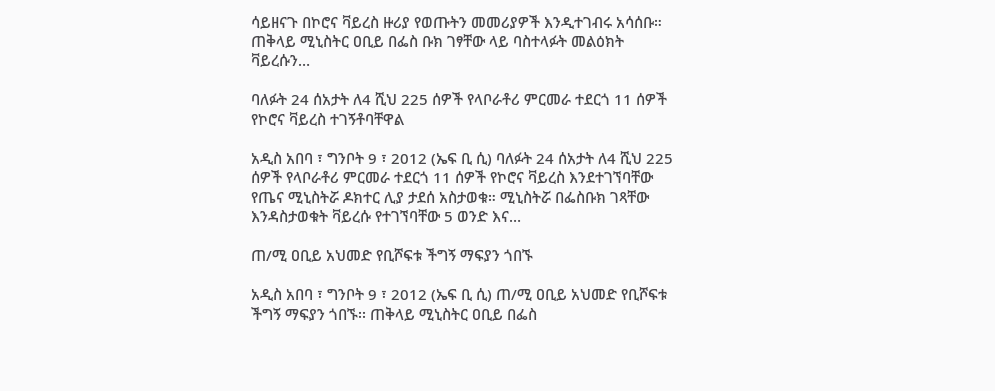ሳይዘናጉ በኮሮና ቫይረስ ዙሪያ የወጡትን መመሪያዎች እንዲተገብሩ አሳሰቡ። ጠቅላይ ሚኒስትር ዐቢይ በፌስ ቡክ ገፃቸው ላይ ባስተላፉት መልዕክት ቫይረሱን…

ባለፉት 24 ሰአታት ለ4 ሺህ 225 ሰዎች የላቦራቶሪ ምርመራ ተደርጎ 11 ሰዎች የኮሮና ቫይረስ ተገኝቶባቸዋል

አዲስ አበባ ፣ ግንቦት 9 ፣ 2012 (ኤፍ ቢ ሲ) ባለፉት 24 ሰአታት ለ4 ሺህ 225 ሰዎች የላቦራቶሪ ምርመራ ተደርጎ 11 ሰዎች የኮሮና ቫይረስ እንደተገኘባቸው የጤና ሚኒስትሯ ዶክተር ሊያ ታደሰ አስታወቁ። ሚኒስትሯ በፌስቡክ ገጻቸው እንዳስታወቁት ቫይረሱ የተገኘባቸው 5 ወንድ እና…

ጠ/ሚ ዐቢይ አህመድ የቢሾፍቱ ችግኝ ማፍያን ጎበኙ

አዲስ አበባ ፣ ግንቦት 9 ፣ 2012 (ኤፍ ቢ ሲ) ጠ/ሚ ዐቢይ አህመድ የቢሾፍቱ ችግኝ ማፍያን ጎበኙ፡፡ ጠቅላይ ሚኒስትር ዐቢይ በፌስ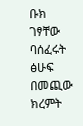ቡክ ገፃቸው ባሰፈሩት ፅሁፍ በመጪው ክረምት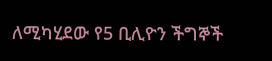ለሚካሂደው የ5 ቢሊዮን ችግኞች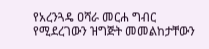የአረንጓዴ ዐሻራ መርሐ ግብር የሚደረገውን ዝግጅት መመልከታቸውን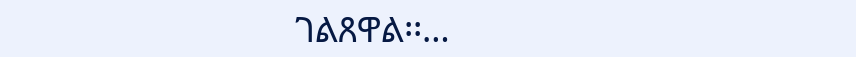ገልጸዋል፡፡…